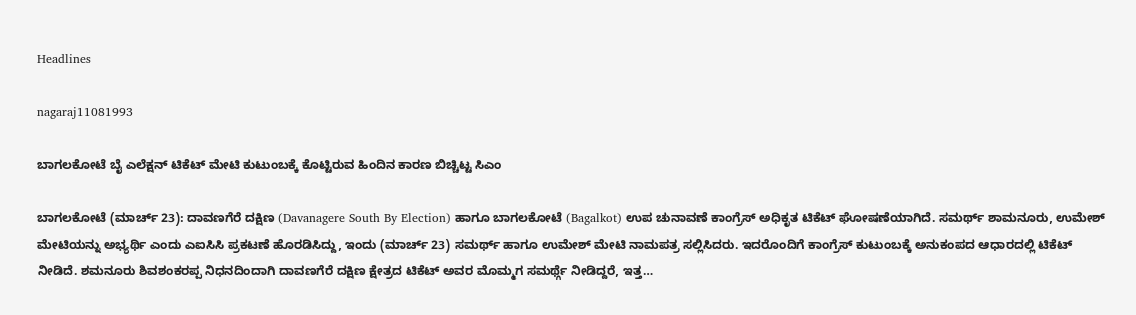Headlines

nagaraj11081993

ಬಾಗಲಕೋಟೆ ಬೈ ಎಲೆಕ್ಷನ್ ಟಿಕೆಟ್ ಮೇಟಿ ಕುಟುಂಬಕ್ಕೆ ಕೊಟ್ಟಿರುವ ಹಿಂದಿನ ಕಾರಣ ಬಿಚ್ಚಿಟ್ಟ ಸಿಎಂ

ಬಾಗಲಕೋಟೆ (ಮಾರ್ಚ್ 23): ದಾವಣಗೆರೆ ದಕ್ಷಿಣ (Davanagere South By Election) ಹಾಗೂ ಬಾಗಲಕೋಟೆ (Bagalkot) ಉಪ ಚುನಾವಣೆ ಕಾಂಗ್ರೆಸ್‌ ಅಧಿಕೃತ ಟಿಕೆಟ್‌ ಘೋಷಣೆಯಾಗಿದೆ. ಸಮರ್ಥ್ ಶಾಮನೂರು, ಉಮೇಶ್‌ ಮೇಟಿಯನ್ನು ಅಭ್ಯರ್ಥಿ ಎಂದು ಎಐಸಿಸಿ ಪ್ರಕಟಣೆ ಹೊರಡಿಸಿದ್ದು, ಇಂದು (ಮಾರ್ಚ್ 23) ಸಮರ್ಥ್ ಹಾಗೂ ಉಮೇಶ್ ಮೇಟಿ ನಾಮಪತ್ರ ಸಲ್ಲಿಸಿದರು. ಇದರೊಂದಿಗೆ ಕಾಂಗ್ರೆಸ್‌ ಕುಟುಂಬಕ್ಕೆ ಅನುಕಂಪದ ಆಧಾರದಲ್ಲಿ ಟಿಕೆಟ್‌ ನೀಡಿದೆ. ಶಮನೂರು ಶಿವಶಂಕರಪ್ಪ ನಿಧನದಿಂದಾಗಿ ದಾವಣಗೆರೆ ದಕ್ಷಿಣ ಕ್ಷೇತ್ರದ ಟಿಕೆಟ್ ಅವರ ಮೊಮ್ಮಗ ಸಮರ್ಥ್ಗೆ ನೀಡಿದ್ದರೆ, ಇತ್ತ…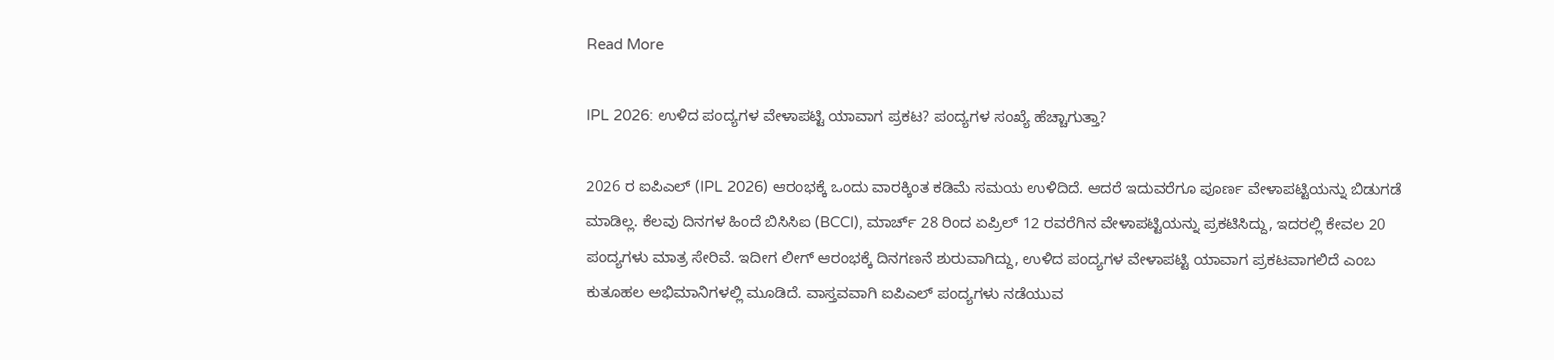Read More

IPL 2026: ಉಳಿದ ಪಂದ್ಯಗಳ ವೇಳಾಪಟ್ಟಿ ಯಾವಾಗ ಪ್ರಕಟ? ಪಂದ್ಯಗಳ ಸಂಖ್ಯೆ ಹೆಚ್ಚಾಗುತ್ತಾ?

2026 ರ ಐಪಿಎಲ್ (IPL 2026) ಆರಂಭಕ್ಕೆ ಒಂದು ವಾರಕ್ಕಿಂತ ಕಡಿಮೆ ಸಮಯ ಉಳಿದಿದೆ. ಆದರೆ ಇದುವರೆಗೂ ಪೂರ್ಣ ವೇಳಾಪಟ್ಟಿಯನ್ನು ಬಿಡುಗಡೆ ಮಾಡಿಲ್ಲ. ಕೆಲವು ದಿನಗಳ ಹಿಂದೆ ಬಿಸಿಸಿಐ (BCCI), ಮಾರ್ಚ್ 28 ರಿಂದ ಏಪ್ರಿಲ್ 12 ರವರೆಗಿನ ವೇಳಾಪಟ್ಟಿಯನ್ನು ಪ್ರಕಟಿಸಿದ್ದು, ಇದರಲ್ಲಿ ಕೇವಲ 20 ಪಂದ್ಯಗಳು ಮಾತ್ರ ಸೇರಿವೆ. ಇದೀಗ ಲೀಗ್ ಆರಂಭಕ್ಕೆ ದಿನಗಣನೆ ಶುರುವಾಗಿದ್ದು, ಉಳಿದ ಪಂದ್ಯಗಳ ವೇಳಾಪಟ್ಟಿ ಯಾವಾಗ ಪ್ರಕಟವಾಗಲಿದೆ ಎಂಬ ಕುತೂಹಲ ಅಭಿಮಾನಿಗಳಲ್ಲಿ ಮೂಡಿದೆ. ವಾಸ್ತವವಾಗಿ ಐಪಿಎಲ್ ಪಂದ್ಯಗಳು ನಡೆಯುವ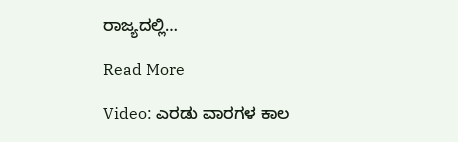ರಾಜ್ಯದಲ್ಲಿ…

Read More

Video: ಎರಡು ವಾರಗಳ ಕಾಲ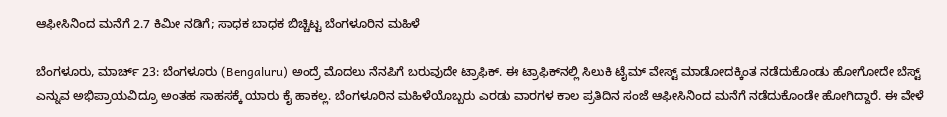ಆಫೀಸಿನಿಂದ ಮನೆಗೆ 2.7 ಕಿಮೀ ನಡಿಗೆ; ಸಾಧಕ ಬಾಧಕ ಬಿಚ್ಚಿಟ್ಟ ಬೆಂಗಳೂರಿನ ಮಹಿಳೆ

ಬೆಂಗಳೂರು, ಮಾರ್ಚ್ 23: ಬೆಂಗಳೂರು (Bengaluru) ಅಂದ್ರೆ ಮೊದಲು ನೆನಪಿಗೆ ಬರುವುದೇ ಟ್ರಾಫಿಕ್. ಈ ಟ್ರಾಫಿಕ್‌ನಲ್ಲಿ ಸಿಲುಕಿ ಟೈಮ್ ವೇಸ್ಟ್ ಮಾಡೋದಕ್ಕಿಂತ ನಡೆದುಕೊಂಡು ಹೋಗೋದೇ ಬೆಸ್ಟ್ ಎನ್ನುವ ಅಭಿಪ್ರಾಯವಿದ್ರೂ ಅಂತಹ ಸಾಹಸಕ್ಕೆ ಯಾರು ಕೈ ಹಾಕಲ್ಲ. ಬೆಂಗಳೂರಿನ ಮಹಿಳೆಯೊಬ್ಬರು ಎರಡು ವಾರಗಳ ಕಾಲ ಪ್ರತಿದಿನ ಸಂಜೆ ಆಫೀಸಿನಿಂದ ಮನೆಗೆ ನಡೆದುಕೊಂಡೇ ಹೋಗಿದ್ದಾರೆ. ಈ ವೇಳೆ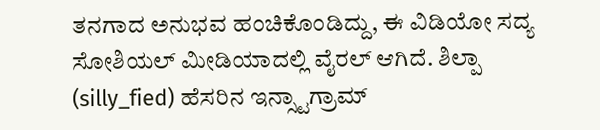ತನಗಾದ ಅನುಭವ ಹಂಚಿಕೊಂಡಿದ್ದು, ಈ ವಿಡಿಯೋ ಸದ್ಯ ಸೋಶಿಯಲ್ ಮೀಡಿಯಾದಲ್ಲಿ ವೈರಲ್ ಆಗಿದೆ. ಶಿಲ್ಪಾ (silly_fied) ಹೆಸರಿನ ಇನ್ಸ್ಟಾಗ್ರಾಮ್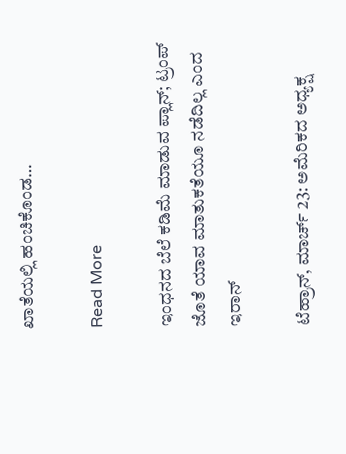ಖಾತೆಯಲ್ಲಿ ಹಂಚಿಕೊಂಡ…

Read More

ಇಂಧನದ ಬೆಲೆ ಕಡಿಮೆ ಮಾಡುವ ಪ್ಲಾನ್; ಟ್ರಂಪ್ ಜೊತೆ ಯಾವ ಮಾತುಕತೆಯೂ ನಡೆದಿಲ್ಲ ಎಂದ ಇರಾನ್

ಟೆಹ್ರಾನ್, ಮಾರ್ಚ್ 23: ಅಮೆರಿಕದ ಅಧ್ಯಕ್ಷ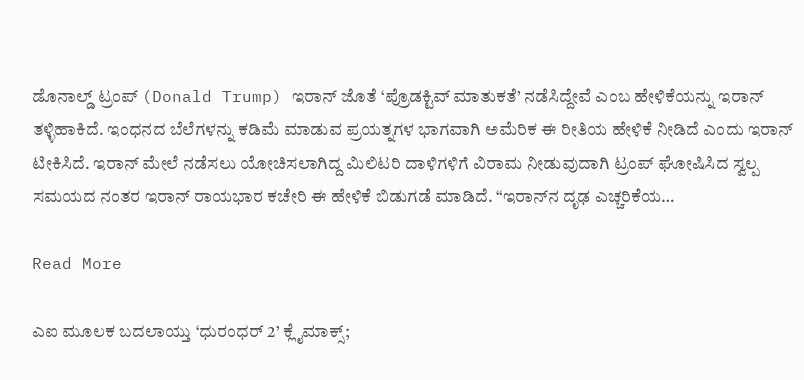ಡೊನಾಲ್ಡ್ ಟ್ರಂಪ್ (Donald Trump) ಇರಾನ್ ಜೊತೆ ‘ಪ್ರೊಡಕ್ಟಿವ್ ಮಾತುಕತೆ’ ನಡೆಸಿದ್ದೇವೆ ಎಂಬ ಹೇಳಿಕೆಯನ್ನು ಇರಾನ್ ತಳ್ಳಿಹಾಕಿದೆ. ಇಂಧನದ ಬೆಲೆಗಳನ್ನು ಕಡಿಮೆ ಮಾಡುವ ಪ್ರಯತ್ನಗಳ ಭಾಗವಾಗಿ ಅಮೆರಿಕ ಈ ರೀತಿಯ ಹೇಳಿಕೆ ನೀಡಿದೆ ಎಂದು ಇರಾನ್ ಟೀಕಿಸಿದೆ. ಇರಾನ್ ಮೇಲೆ ನಡೆಸಲು ಯೋಚಿಸಲಾಗಿದ್ದ ಮಿಲಿಟರಿ ದಾಳಿಗಳಿಗೆ ವಿರಾಮ ನೀಡುವುದಾಗಿ ಟ್ರಂಪ್ ಘೋಷಿಸಿದ ಸ್ವಲ್ಪ ಸಮಯದ ನಂತರ ಇರಾನ್ ರಾಯಭಾರ ಕಚೇರಿ ಈ ಹೇಳಿಕೆ ಬಿಡುಗಡೆ ಮಾಡಿದೆ. “ಇರಾನ್‌ನ ದೃಢ ಎಚ್ಚರಿಕೆಯ…

Read More

ಎಐ ಮೂಲಕ ಬದಲಾಯ್ತು ‘ಧುರಂಧರ್ 2’ ಕ್ಲೈಮಾಕ್ಸ್;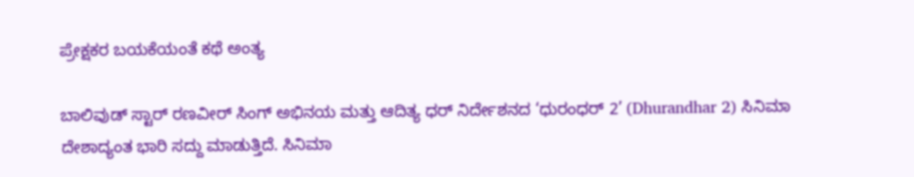ಪ್ರೇಕ್ಷಕರ ಬಯಕೆಯಂತೆ ಕಥೆ ಅಂತ್ಯ

ಬಾಲಿವುಡ್ ಸ್ಟಾರ್ ರಣವೀರ್ ಸಿಂಗ್ ಅಭಿನಯ ಮತ್ತು ಆದಿತ್ಯ ಧರ್ ನಿರ್ದೇಶನದ ‘ಧುರಂಧರ್ 2’ (Dhurandhar 2) ಸಿನಿಮಾ ದೇಶಾದ್ಯಂತ ಭಾರಿ ಸದ್ದು ಮಾಡುತ್ತಿದೆ. ಸಿನಿಮಾ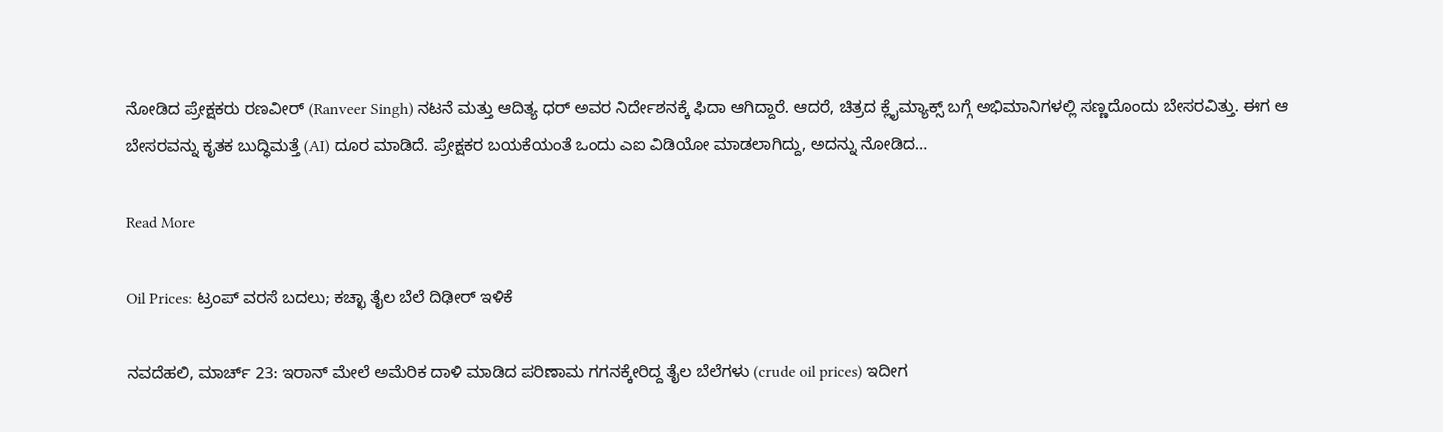ನೋಡಿದ ಪ್ರೇಕ್ಷಕರು ರಣವೀರ್ (Ranveer Singh) ನಟನೆ ಮತ್ತು ಆದಿತ್ಯ ಧರ್ ಅವರ ನಿರ್ದೇಶನಕ್ಕೆ ಫಿದಾ ಆಗಿದ್ದಾರೆ. ಆದರೆ, ಚಿತ್ರದ ಕ್ಲೈಮ್ಯಾಕ್ಸ್ ಬಗ್ಗೆ ಅಭಿಮಾನಿಗಳಲ್ಲಿ ಸಣ್ಣದೊಂದು ಬೇಸರವಿತ್ತು. ಈಗ ಆ ಬೇಸರವನ್ನು ಕೃತಕ ಬುದ್ಧಿಮತ್ತೆ (AI) ದೂರ ಮಾಡಿದೆ. ಪ್ರೇಕ್ಷಕರ ಬಯಕೆಯಂತೆ ಒಂದು ಎಐ ವಿಡಿಯೋ ಮಾಡಲಾಗಿದ್ದು, ಅದನ್ನು ನೋಡಿದ…

Read More

Oil Prices: ಟ್ರಂಪ್ ವರಸೆ ಬದಲು; ಕಚ್ಛಾ ತೈಲ ಬೆಲೆ ದಿಢೀರ್ ಇಳಿಕೆ

ನವದೆಹಲಿ, ಮಾರ್ಚ್ 23: ಇರಾನ್ ಮೇಲೆ ಅಮೆರಿಕ ದಾಳಿ ಮಾಡಿದ ಪರಿಣಾಮ ಗಗನಕ್ಕೇರಿದ್ದ ತೈಲ ಬೆಲೆಗಳು (crude oil prices) ಇದೀಗ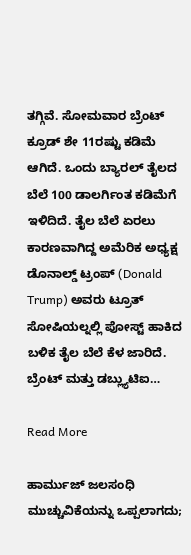ತಗ್ಗಿವೆ. ಸೋಮವಾರ ಬ್ರೆಂಟ್ ಕ್ರೂಡ್ ಶೇ 11ರಷ್ಟು ಕಡಿಮೆ ಆಗಿದೆ. ಒಂದು ಬ್ಯಾರಲ್ ತೈಲದ ಬೆಲೆ 100 ಡಾಲರ್ಗಿಂತ ಕಡಿಮೆಗೆ ಇಳಿದಿದೆ. ತೈಲ ಬೆಲೆ ಏರಲು ಕಾರಣವಾಗಿದ್ದ ಅಮೆರಿಕ ಅಧ್ಯಕ್ಷ ಡೊನಾಲ್ಡ್ ಟ್ರಂಪ್ (Donald Trump) ಅವರು ಟ್ರೂತ್ ಸೋಷಿಯಲ್ನಲ್ಲಿ ಪೋಸ್ಟ್ ಹಾಕಿದ ಬಳಿಕ ತೈಲ ಬೆಲೆ ಕೆಳ ಜಾರಿದೆ. ಬ್ರೆಂಟ್ ಮತ್ತು ಡಬ್ಲ್ಯುಟಿಐ…

Read More

ಹಾರ್ಮುಜ್ ಜಲಸಂಧಿ ಮುಚ್ಚುವಿಕೆಯನ್ನು ಒಪ್ಪಲಾಗದು;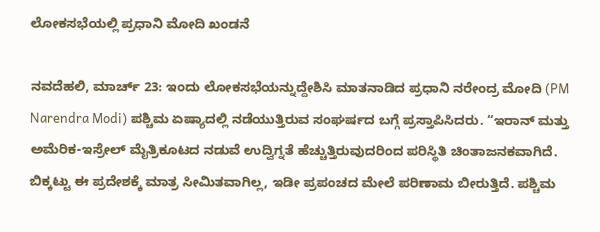ಲೋಕಸಭೆಯಲ್ಲಿ ಪ್ರಧಾನಿ ಮೋದಿ ಖಂಡನೆ

ನವದೆಹಲಿ, ಮಾರ್ಚ್ 23: ಇಂದು ಲೋಕಸಭೆಯನ್ನುದ್ದೇಶಿಸಿ ಮಾತನಾಡಿದ ಪ್ರಧಾನಿ ನರೇಂದ್ರ ಮೋದಿ (PM Narendra Modi) ಪಶ್ಚಿಮ ಏಷ್ಯಾದಲ್ಲಿ ನಡೆಯುತ್ತಿರುವ ಸಂಘರ್ಷದ ಬಗ್ಗೆ ಪ್ರಸ್ತಾಪಿಸಿದರು. “ಇರಾನ್ ಮತ್ತು ಅಮೆರಿಕ-ಇಸ್ರೇಲ್ ಮೈತ್ರಿಕೂಟದ ನಡುವೆ ಉದ್ವಿಗ್ನತೆ ಹೆಚ್ಚುತ್ತಿರುವುದರಿಂದ ಪರಿಸ್ಥಿತಿ ಚಿಂತಾಜನಕವಾಗಿದೆ. ಬಿಕ್ಕಟ್ಟು ಈ ಪ್ರದೇಶಕ್ಕೆ ಮಾತ್ರ ಸೀಮಿತವಾಗಿಲ್ಲ, ಇಡೀ ಪ್ರಪಂಚದ ಮೇಲೆ ಪರಿಣಾಮ ಬೀರುತ್ತಿದೆ. ಪಶ್ಚಿಮ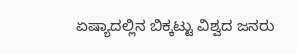ಏಷ್ಯಾದಲ್ಲಿನ ಬಿಕ್ಕಟ್ಟು ವಿಶ್ವದ ಜನರು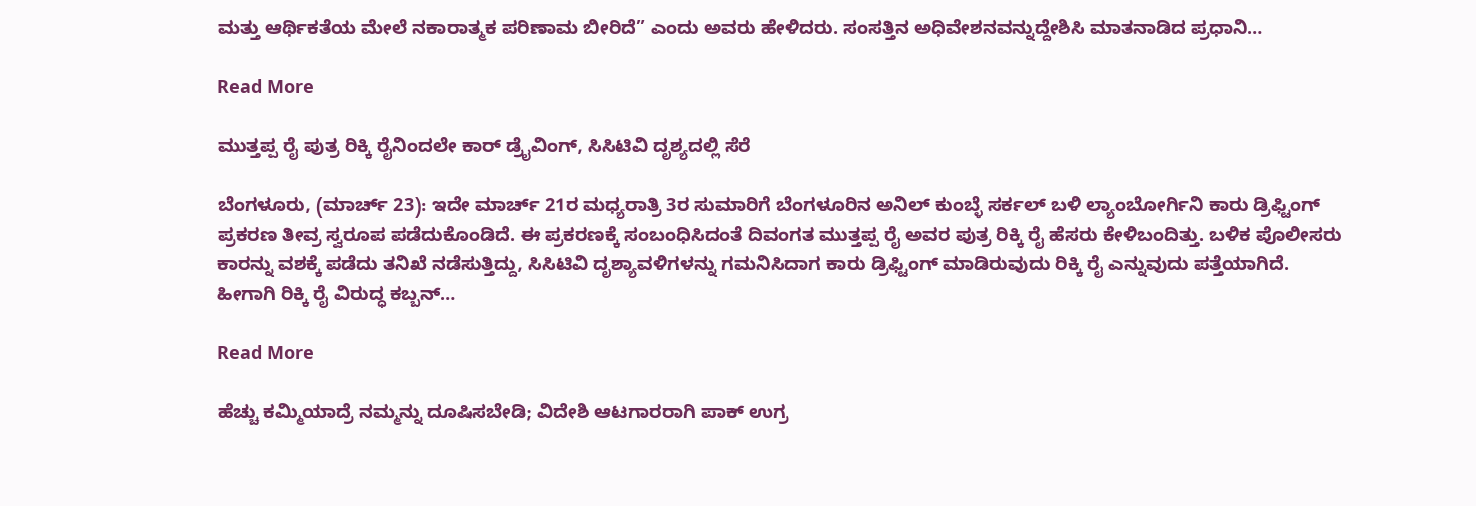ಮತ್ತು ಆರ್ಥಿಕತೆಯ ಮೇಲೆ ನಕಾರಾತ್ಮಕ ಪರಿಣಾಮ ಬೀರಿದೆ” ಎಂದು ಅವರು ಹೇಳಿದರು. ಸಂಸತ್ತಿನ ಅಧಿವೇಶನವನ್ನುದ್ದೇಶಿಸಿ ಮಾತನಾಡಿದ ಪ್ರಧಾನಿ…

Read More

ಮುತ್ತಪ್ಪ ರೈ ಪುತ್ರ ರಿಕ್ಕಿ ರೈನಿಂದಲೇ ಕಾರ್ ಡ್ರೈವಿಂಗ್, ಸಿಸಿಟಿವಿ ದೃಶ್ಯದಲ್ಲಿ ಸೆರೆ

ಬೆಂಗಳೂರು, (ಮಾರ್ಚ್ 23): ಇದೇ ಮಾರ್ಚ್ 21ರ ಮಧ್ಯರಾತ್ರಿ 3ರ ಸುಮಾರಿಗೆ ಬೆಂಗಳೂರಿನ ಅನಿಲ್ ಕುಂಬ್ಳೆ ಸರ್ಕಲ್ ಬಳಿ ಲ್ಯಾಂಬೋರ್ಗಿನಿ ಕಾರು ಡ್ರಿಫ್ಟಿಂಗ್ ಪ್ರಕರಣ ತೀವ್ರ ಸ್ವರೂಪ ಪಡೆದುಕೊಂಡಿದೆ. ಈ ಪ್ರಕರಣಕ್ಕೆ ಸಂಬಂಧಿಸಿದಂತೆ ದಿವಂಗತ ಮುತ್ತಪ್ಪ ರೈ ಅವರ ಪುತ್ರ ರಿಕ್ಕಿ ರೈ ಹೆಸರು ಕೇಳಿಬಂದಿತ್ತು. ಬಳಿಕ ಪೊಲೀಸರು ಕಾರನ್ನು ವಶಕ್ಕೆ ಪಡೆದು ತನಿಖೆ ನಡೆಸುತ್ತಿದ್ದು, ಸಿಸಿಟಿವಿ ದೃಶ್ಯಾವಳಿಗಳನ್ನು ಗಮನಿಸಿದಾಗ ಕಾರು ಡ್ರಿಫ್ಟಿಂಗ್‌ ಮಾಡಿರುವುದು ರಿಕ್ಕಿ ರೈ ಎನ್ನುವುದು ಪತ್ತೆಯಾಗಿದೆ. ಹೀಗಾಗಿ ರಿಕ್ಕಿ ರೈ ವಿರುದ್ಧ ಕಬ್ಬನ್…

Read More

ಹೆಚ್ಚು ಕಮ್ಮಿಯಾದ್ರೆ ನಮ್ಮನ್ನು ದೂಷಿಸಬೇಡಿ; ವಿದೇಶಿ ಆಟಗಾರರಾಗಿ ಪಾಕ್ ಉಗ್ರ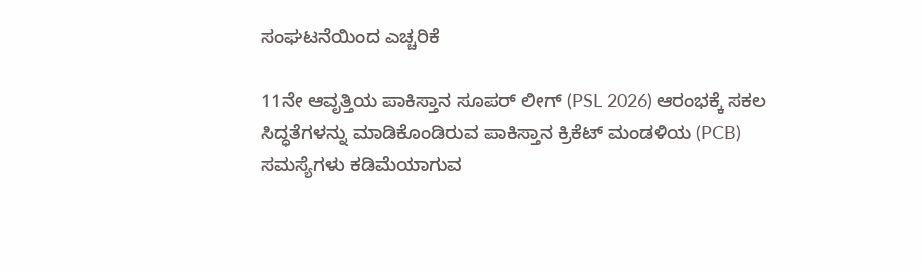ಸಂಘಟನೆಯಿಂದ ಎಚ್ಚರಿಕೆ

11ನೇ ಆವೃತ್ತಿಯ ಪಾಕಿಸ್ತಾನ ಸೂಪರ್ ಲೀಗ್ (PSL 2026) ಆರಂಭಕ್ಕೆ ಸಕಲ ಸಿದ್ಧತೆಗಳನ್ನು ಮಾಡಿಕೊಂಡಿರುವ ಪಾಕಿಸ್ತಾನ ಕ್ರಿಕೆಟ್ ಮಂಡಳಿಯ (PCB) ಸಮಸ್ಯೆಗಳು ಕಡಿಮೆಯಾಗುವ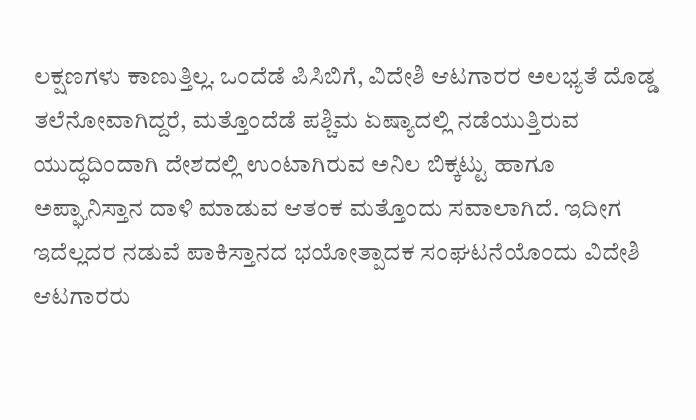ಲಕ್ಷಣಗಳು ಕಾಣುತ್ತಿಲ್ಲ. ಒಂದೆಡೆ ಪಿಸಿಬಿಗೆ, ವಿದೇಶಿ ಆಟಗಾರರ ಅಲಭ್ಯತೆ ದೊಡ್ಡ ತಲೆನೋವಾಗಿದ್ದರೆ, ಮತ್ತೊಂದೆಡೆ ಪಶ್ಚಿಮ ಏಷ್ಯಾದಲ್ಲಿ ನಡೆಯುತ್ತಿರುವ ಯುದ್ಧದಿಂದಾಗಿ ದೇಶದಲ್ಲಿ ಉಂಟಾಗಿರುವ ಅನಿಲ ಬಿಕ್ಕಟ್ಟು ಹಾಗೂ ಅಪ್ಘಾನಿಸ್ತಾನ ದಾಳಿ ಮಾಡುವ ಆತಂಕ ಮತ್ತೊಂದು ಸವಾಲಾಗಿದೆ. ಇದೀಗ ಇದೆಲ್ಲದರ ನಡುವೆ ಪಾಕಿಸ್ತಾನದ ಭಯೋತ್ಪಾದಕ ಸಂಘಟನೆಯೊಂದು ವಿದೇಶಿ ಆಟಗಾರರು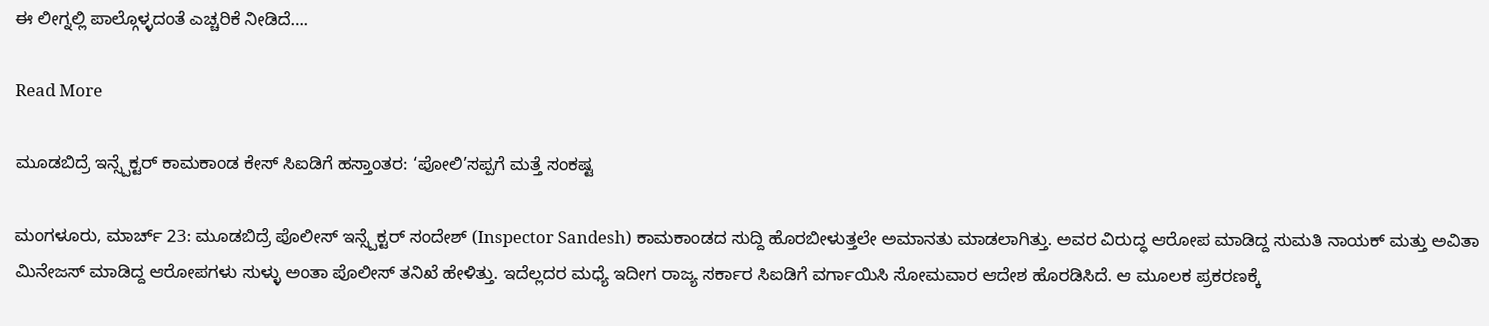ಈ ಲೀಗ್ನಲ್ಲಿ ಪಾಲ್ಗೊಳ್ಳದಂತೆ ಎಚ್ಚರಿಕೆ ನೀಡಿದೆ….

Read More

ಮೂಡಬಿದ್ರೆ ಇನ್ಸ್ಪೆಕ್ಟರ್ ಕಾಮಕಾಂಡ ಕೇಸ್ ಸಿಐಡಿಗೆ ಹಸ್ತಾಂತರ: ‘ಪೋಲಿ’ಸಪ್ಪಗೆ ಮತ್ತೆ ಸಂಕಷ್ಟ

ಮಂಗಳೂರು, ಮಾರ್ಚ್ 23: ಮೂಡಬಿದ್ರೆ ಪೊಲೀಸ್ ಇನ್ಸ್ಪೆಕ್ಟರ್ ಸಂದೇಶ್ (Inspector Sandesh) ಕಾಮಕಾಂಡದ ಸುದ್ದಿ ಹೊರಬೀಳುತ್ತಲೇ ಅಮಾನತು ಮಾಡಲಾಗಿತ್ತು. ಅವರ ವಿರುದ್ಧ ಆರೋಪ ಮಾಡಿದ್ದ ಸುಮತಿ ನಾಯಕ್ ಮತ್ತು ಅವಿತಾ ಮಿನೇಜಸ್ ಮಾಡಿದ್ದ ಆರೋಪಗಳು ಸುಳ್ಳು ಅಂತಾ ಪೊಲೀಸ್ ತನಿಖೆ ಹೇಳಿತ್ತು. ಇದೆಲ್ಲದರ ಮಧ್ಯೆ ಇದೀಗ ರಾಜ್ಯ ಸರ್ಕಾರ ಸಿಐಡಿಗೆ ವರ್ಗಾಯಿಸಿ ಸೋಮವಾರ ಆದೇಶ ಹೊರಡಿಸಿದೆ. ಆ ಮೂಲಕ ಪ್ರಕರಣಕ್ಕೆ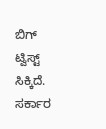ಬಿಗ್ ಟ್ವಿಸ್ಟ್ ಸಿಕ್ಕಿದೆ. ಸರ್ಕಾರ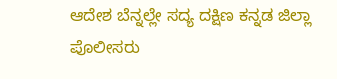ಆದೇಶ ಬೆನ್ನಲ್ಲೇ ಸದ್ಯ ದಕ್ಷಿಣ ಕನ್ನಡ ಜಿಲ್ಲಾ ಪೊಲೀಸರು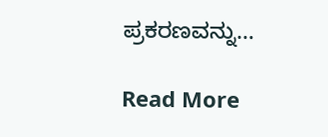ಪ್ರಕರಣವನ್ನು…

Read More